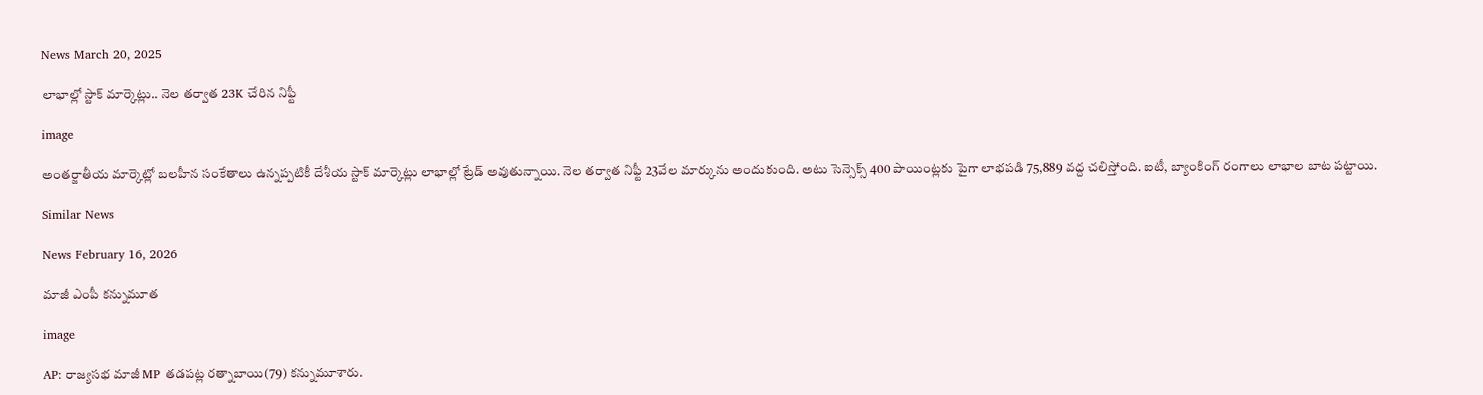News March 20, 2025

లాభాల్లో స్టాక్ మార్కెట్లు.. నెల తర్వాత 23K చేరిన నిఫ్టీ

image

అంతర్జాతీయ మార్కెట్లో బలహీన సంకేతాలు ఉన్నప్పటికీ దేశీయ స్టాక్ మార్కెట్లు లాభాల్లో ట్రేడ్ అవుతున్నాయి. నెల తర్వాత నిఫ్టీ 23వేల మార్కును అందుకుంది. అటు సెన్సెక్స్ 400 పాయింట్లకు పైగా లాభపడి 75,889 వద్ద చలిస్తోంది. ఐటీ, బ్యాంకింగ్ రంగాలు లాభాల బాట పట్టాయి.

Similar News

News February 16, 2026

మాజీ ఎంపీ కన్నుమూత

image

AP: రాజ్యసభ మాజీ MP తడపట్ల రత్నాబాయి(79) కన్నుమూశారు.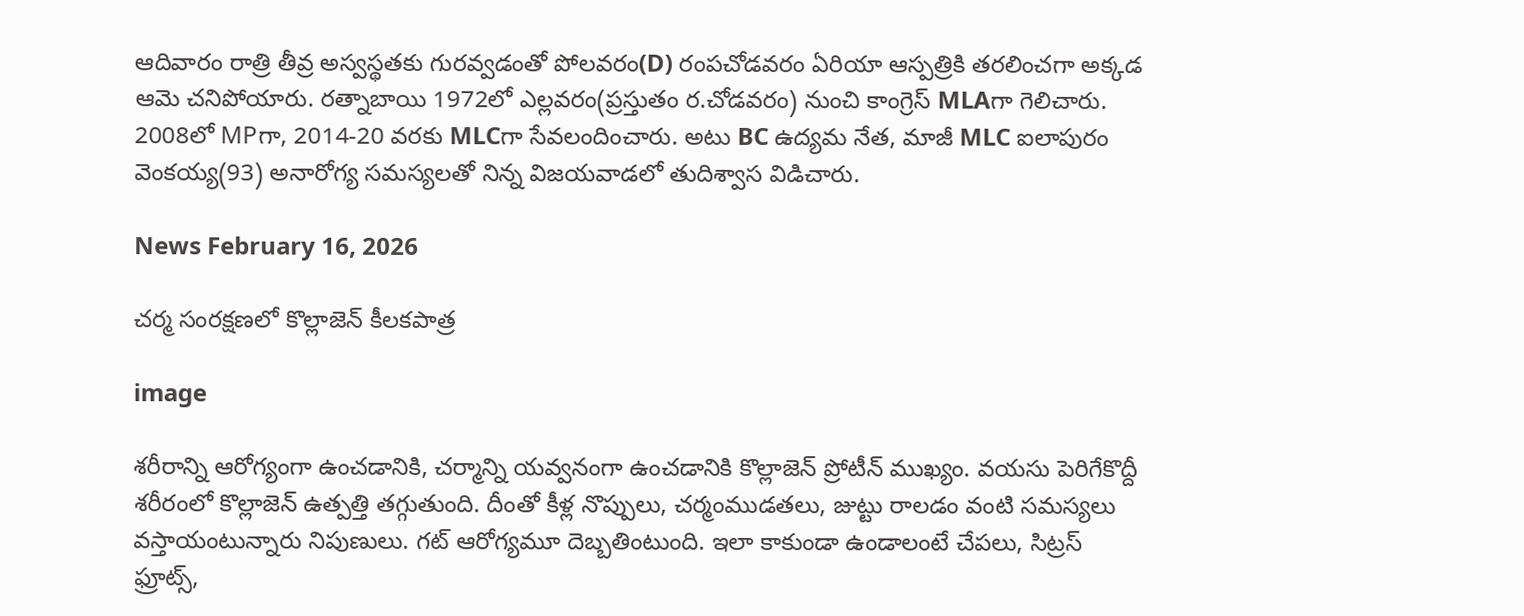ఆదివారం రాత్రి తీవ్ర అస్వస్థతకు గురవ్వడంతో పోలవరం(D) రంపచోడవరం ఏరియా ఆస్పత్రికి తరలించగా అక్కడ ఆమె చనిపోయారు. రత్నాబాయి 1972లో ఎల్లవరం(ప్రస్తుతం ర.చోడవరం) నుంచి కాంగ్రెస్ MLAగా గెలిచారు. 2008లో MPగా, 2014-20 వరకు MLCగా సేవలందించారు. అటు BC ఉద్యమ నేత, మాజీ MLC ఐలాపురం వెంకయ్య(93) అనారోగ్య సమస్యలతో నిన్న విజయవాడలో తుదిశ్వాస విడిచారు.

News February 16, 2026

చర్మ సంరక్షణలో కొల్లాజెన్ కీలకపాత్ర

image

శరీరాన్ని ఆరోగ్యంగా ఉంచడానికి, చర్మాన్ని యవ్వనంగా ఉంచడానికి కొల్లాజెన్ ప్రోటీన్ ముఖ్యం. వయసు పెరిగేకొద్దీ శరీరంలో కొల్లాజెన్‌ ఉత్పత్తి తగ్గుతుంది. దీంతో కీళ్ల నొప్పులు, చర్మంముడతలు, జుట్టు రాలడం వంటి సమస్యలు వస్తాయంటున్నారు నిపుణులు. గట్ ఆరోగ్యమూ దెబ్బతింటుంది. ఇలా కాకుండా ఉండాలంటే చేపలు, సిట్రస్‌ ఫ్రూట్స్,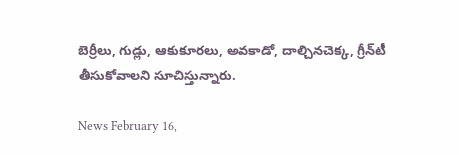బెర్రీలు, గుడ్లు, ఆకుకూరలు, అవకాడో, దాల్చినచెక్క, గ్రీన్‌టీ తీసుకోవాలని సూచిస్తున్నారు.

News February 16,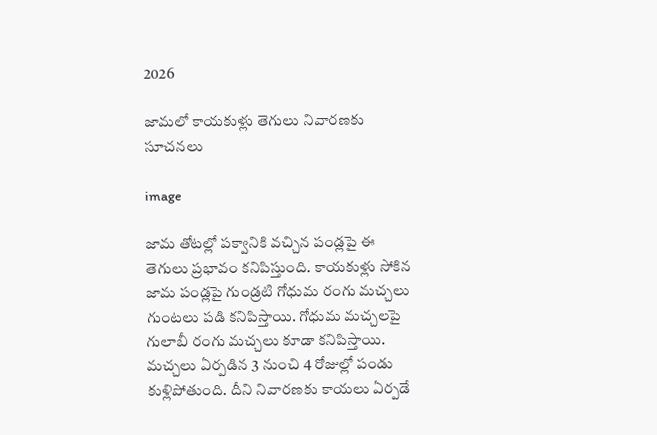2026

జామలో కాయకుళ్లు తెగులు నివారణకు సూచనలు

image

జామ తోటల్లో పక్వానికి వచ్చిన పండ్లపై ఈ తెగులు ప్రభావం కనిపిస్తుంది. కాయకుళ్లు సోకిన జామ పండ్లపై గుండ్రటి గోధుమ రంగు మచ్చలు గుంటలు పడి కనిపిస్తాయి. గోధుమ మచ్చలపై గులాబీ రంగు మచ్చలు కూడా కనిపిస్తాయి. మచ్చలు ఏర్పడిన 3 నుంచి 4 రోజుల్లో పండు కుళ్లిపోతుంది. దీని నివారణకు కాయలు ఏర్పడే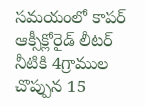సమయంలో కాపర్ ఆక్సీక్లోరైడ్ లీటర్ నీటికి 4గ్రాముల చొప్పున 15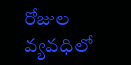రోజుల వ్యవధిలో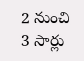2 నుంచి 3 సార్లు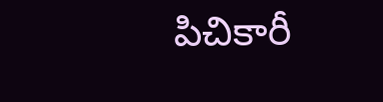పిచికారీ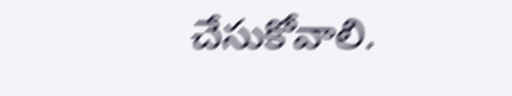చేసుకోవాలి.